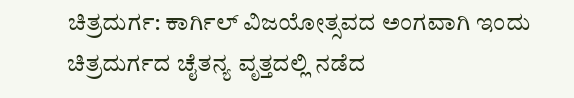ಚಿತ್ರದುರ್ಗ: ಕಾರ್ಗಿಲ್ ವಿಜಯೋತ್ಸವದ ಅಂಗವಾಗಿ ಇಂದು ಚಿತ್ರದುರ್ಗದ ಚೈತನ್ಯ ವೃತ್ತದಲ್ಲಿ ನಡೆದ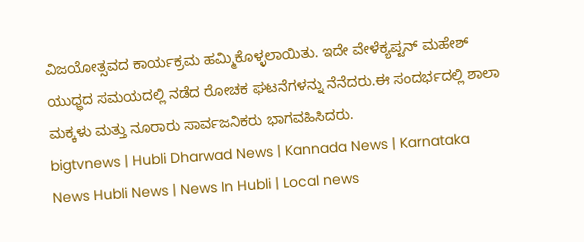ವಿಜಯೋತ್ಸವದ ಕಾರ್ಯಕ್ರಮ ಹಮ್ಮಿಕೊಳ್ಳಲಾಯಿತು. ಇದೇ ವೇಳೆಕ್ಯಪ್ಟನ್ ಮಹೇಶ್ ಯುಧ್ಧದ ಸಮಯದಲ್ಲಿ ನಡೆದ ರೋಚಕ ಘಟನೆಗಳನ್ನು ನೆನೆದರು.ಈ ಸಂದರ್ಭದಲ್ಲಿ ಶಾಲಾ ಮಕ್ಕಳು ಮತ್ತು ನೂರಾರು ಸಾರ್ವಜನಿಕರು ಭಾಗವಹಿಸಿದರು.
bigtvnews | Hubli Dharwad News | Kannada News | Karnataka News Hubli News | News In Hubli | Local news